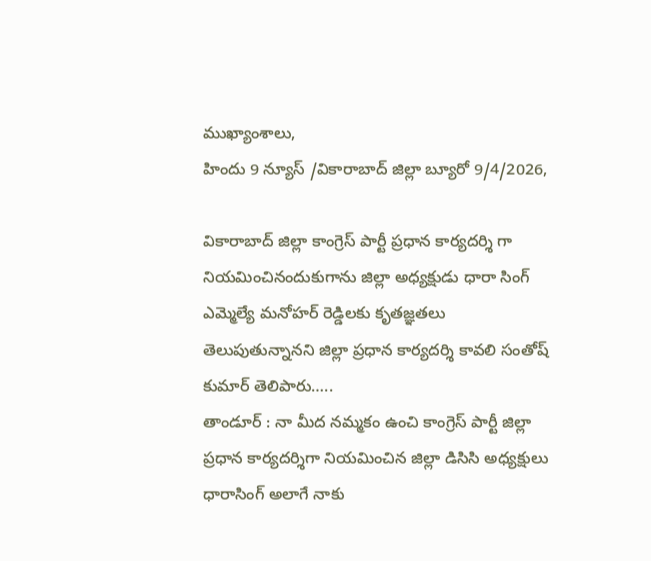ముఖ్యాంశాలు,
హిందు 9 న్యూస్ /వికారాబాద్ జిల్లా బ్యూరో 9/4/2026,

వికారాబాద్ జిల్లా కాంగ్రెస్ పార్టీ ప్రధాన కార్యదర్శి గా నియమించినందుకుగాను జిల్లా అధ్యక్షుడు ధారా సింగ్ ఎమ్మెల్యే మనోహర్ రెడ్డిలకు కృతజ్ఞతలు తెలుపుతున్నానని జిల్లా ప్రధాన కార్యదర్శి కావలి సంతోష్ కుమార్ తెలిపారు…..
తాండూర్ : నా మీద నమ్మకం ఉంచి కాంగ్రెస్ పార్టీ జిల్లా ప్రధాన కార్యదర్శిగా నియమించిన జిల్లా డిసిసి అధ్యక్షులు ధారాసింగ్ అలాగే నాకు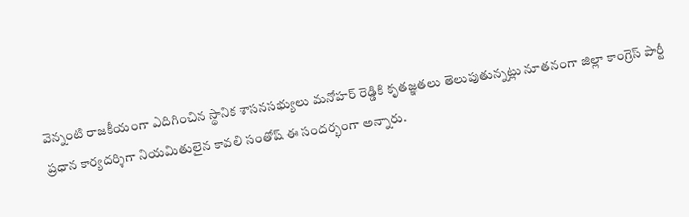వెన్నంటి రాజకీయంగా ఎదిగించిన స్థానిక శాసనసభ్యులు మనోహర్ రెడ్డికి కృతజ్ఞతలు తెలుపుతున్నట్లు నూతనంగా జిల్లా కాంగ్రెస్ పార్టీ ప్రధాన కార్యదర్శిగా నియమితులైన కావలి సంతోష్ ఈ సందర్భంగా అన్నారు.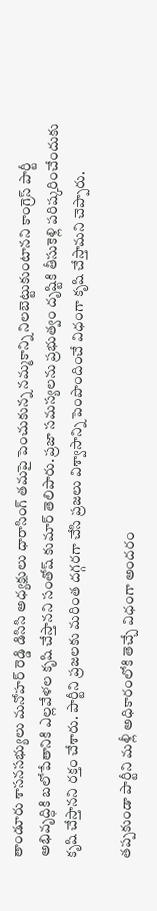తాండూరు శాసనసభ్యులు మనోహర్ రెడ్డి డిసిసి అధ్యక్షులు ధారాసింగ్ తమపై పెంచుకున్న నమ్మకాన్ని నిలబెట్టుకుంటానని కాంగ్రెస్ పార్టీ అభివృద్ధికి బలోపేతానికి ఎల్లవేళల కృషి చేస్తానని సంతోష్ కుమార్ తెలిపారు. ప్రజా సమస్యలను ప్రభుత్వం దృష్టికి తీసుకెళ్లి పరిష్కరించేందుకు కృషి చేస్తానని రక్తం చేశారు. పార్టీని ప్రజలకు మరింత దగ్గరగా చేసి ప్రజలు విశ్వాసాన్ని పెంపొందించే విధంగా కృషి చేస్తామని చెప్పారు.

తప్పకుండా పార్టీని మళ్లీ అధికారంలోకి తెచ్చే విధంగా అందరం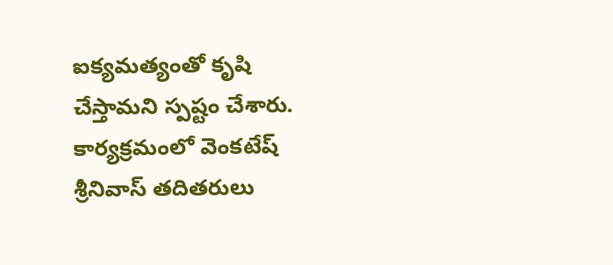ఐక్యమత్యంతో కృషి చేస్తామని స్పష్టం చేశారు. కార్యక్రమంలో వెంకటేష్ శ్రీనివాస్ తదితరులు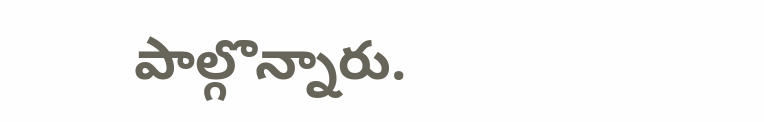పాల్గొన్నారు.